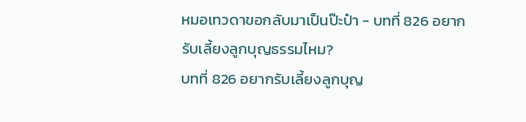หมอเทวดาขอกลับมาเป็นป๊ะป๋า - บทที่ 826 อยากรับเลี้ยงลูกบุญธรรมไหม?
บทที่ 826 อยากรับเลี้ยงลูกบุญ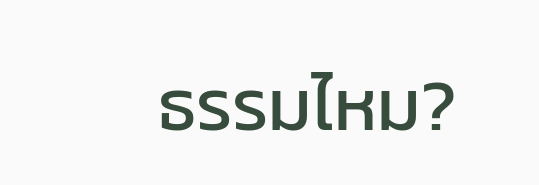ธรรมไหม?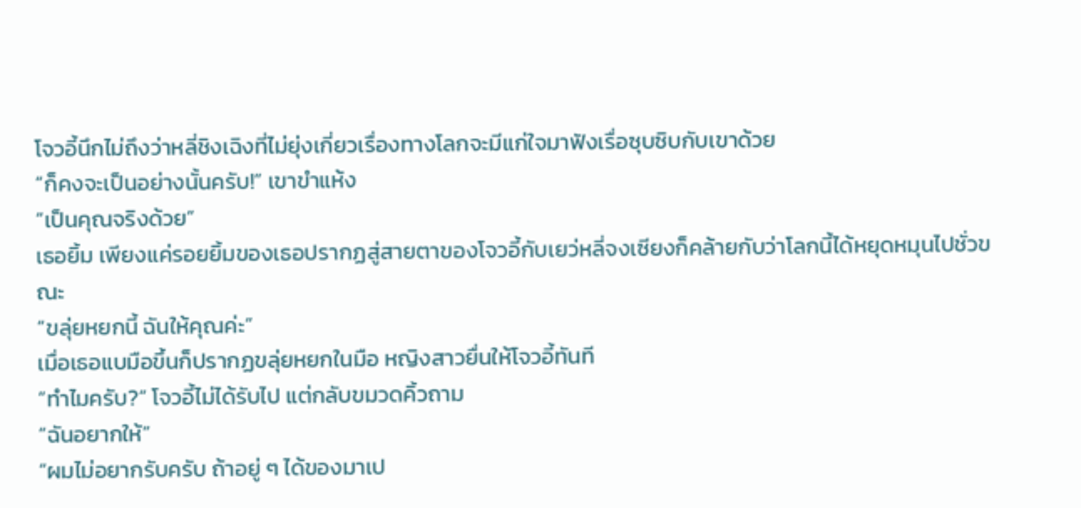โจวอี้นึกไม่ถึงว่าหลี่ชิงเฉิงที่ไม่ยุ่งเกี่ยวเรื่องทางโลกจะมีแก่ใจมาฟังเรื่อซุบซิบกับเขาด้วย
“ก็คงจะเป็นอย่างนั้นครับ!” เขาขำแห้ง
“เป็นคุณจริงด้วย”
เธอยิ้ม เพียงแค่รอยยิ้มของเธอปรากฏสู่สายตาของโจวอี้กับเยว่หลี่จงเซียงก็คล้ายกับว่าโลกนี้ได้หยุดหมุนไปชั่วขณะ
“ขลุ่ยหยกนี้ ฉันให้คุณค่ะ”
เมื่อเธอแบมือขึ้นก็ปรากฏขลุ่ยหยกในมือ หญิงสาวยื่นให้โจวอี้ทันที
“ทำไมครับ?” โจวอี้ไม่ได้รับไป แต่กลับขมวดคิ้วถาม
“ฉันอยากให้”
“ผมไม่อยากรับครับ ถ้าอยู่ ๆ ได้ของมาเป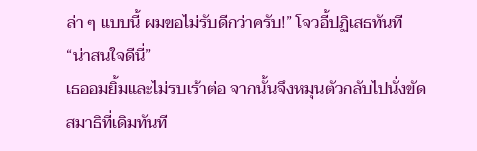ล่า ๆ แบบนี้ ผมขอไม่รับดีกว่าครับ!” โจวอี้ปฏิเสธทันที
“น่าสนใจดีนี่”
เธออมยิ้มและไม่รบเร้าต่อ จากนั้นจึงหมุนตัวกลับไปนั่งขัดสมาธิที่เดิมทันที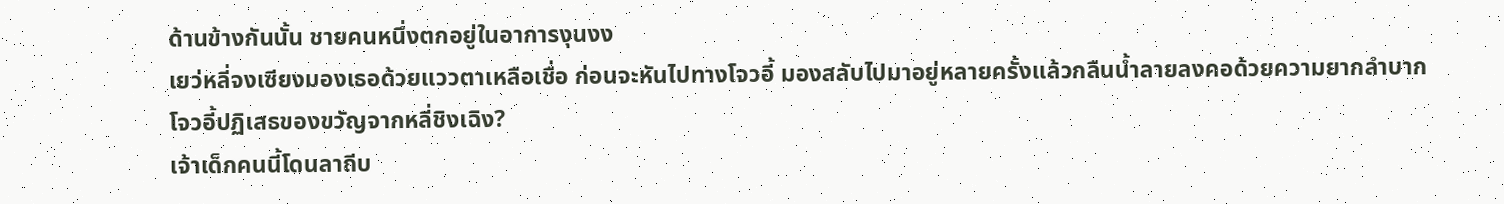ด้านข้างกันนั้น ชายคนหนึ่งตกอยู่ในอาการงุนงง
เยว่หลี่จงเซียงมองเธอด้วยแววตาเหลือเชื่อ ก่อนจะหันไปทางโจวอี้ มองสลับไปมาอยู่หลายครั้งแล้วกลืนน้ำลายลงคอด้วยความยากลำบาก
โจวอี้ปฏิเสธของขวัญจากหลี่ชิงเฉิง?
เจ้าเด็กคนนี้โดนลาถีบ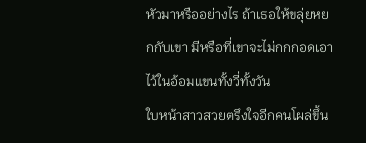หัวมาหรืออย่างไร ถ้าเธอให้ขลุ่ยหยกกับเขา มีหรือที่เขาจะไม่กกกอดเอาไว้ในอ้อมแขนทั้งวี่ทั้งวัน
ใบหน้าสาวสวยตรึงใจอีกคนโผล่ขึ้น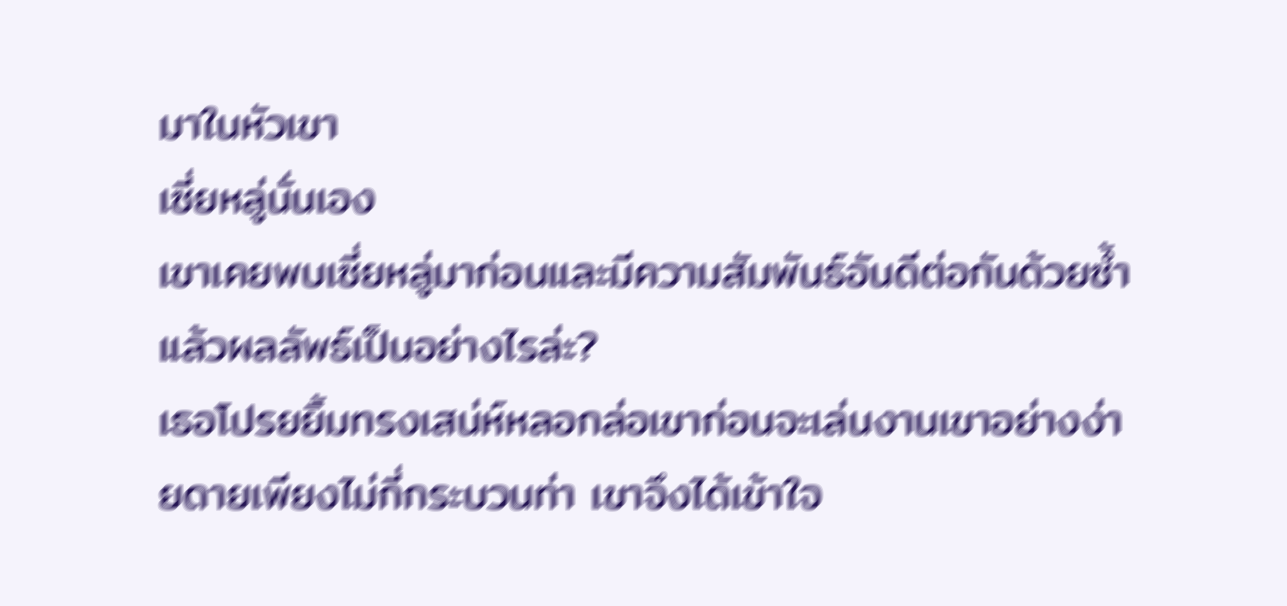มาในหัวเขา
เซี่ยหลู่นั่นเอง
เขาเคยพบเซี่ยหลู่มาก่อนและมีความสัมพันธ์อันดีต่อกันด้วยซ้ำ
แล้วผลลัพธ์เป็นอย่างไรล่ะ?
เธอโปรยยิ้มทรงเสน่ห์หลอกล่อเขาก่อนจะเล่นงานเขาอย่างง่ายดายเพียงไม่กี่กระบวนท่า เขาจึงได้เข้าใจ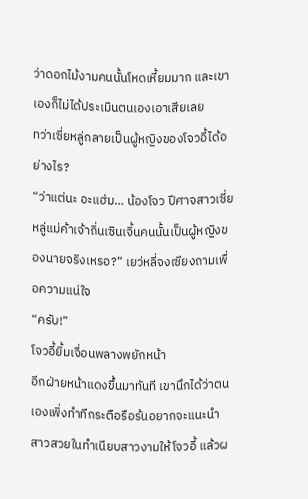ว่าดอกไม้งามคนนั้นโหดเหี้ยมมาก และเขาเองก็ไม่ได้ประเมินตนเองเอาเสียเลย
ทว่าเซี่ยหลู่กลายเป็นผู้หญิงของโจวอี้ได้อย่างไร?
“ว่าแต่นะ อะแฮ่ม… น้องโจว ปีศาจสาวเซี่ยหลู่แม่ค้าเจ้าถิ่นเซินเจิ้นคนนั้นเป็นผู้หญิงของนายจริงเหรอ?” เยว่หลี่จงเซียงถามเพื่อความแน่ใจ
“ครับ!”
โจวอี้ยิ้มเจื่อนพลางพยักหน้า
อีกฝ่ายหน้าแดงขึ้นมาทันที เขานึกได้ว่าตนเองเพิ่งทำทีกระตือรือร้นอยากจะแนะนำสาวสวยในทำเนียบสาวงามให้โจวอี้ แล้วผ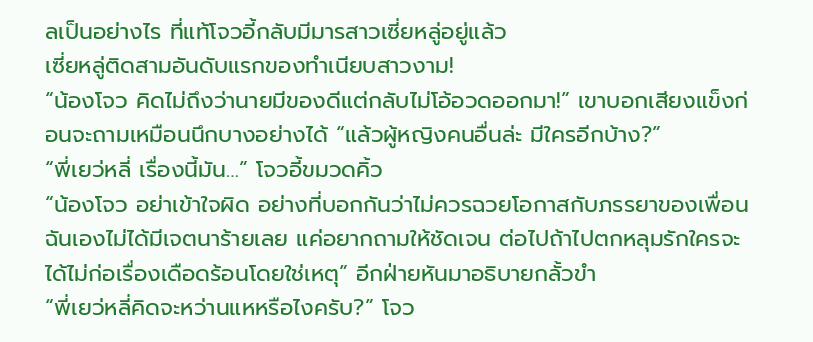ลเป็นอย่างไร ที่แท้โจวอี้กลับมีมารสาวเซี่ยหลู่อยู่แล้ว
เซี่ยหลู่ติดสามอันดับแรกของทำเนียบสาวงาม!
“น้องโจว คิดไม่ถึงว่านายมีของดีแต่กลับไม่โอ้อวดออกมา!” เขาบอกเสียงแข็งก่อนจะถามเหมือนนึกบางอย่างได้ “แล้วผู้หญิงคนอื่นล่ะ มีใครอีกบ้าง?”
“พี่เยว่หลี่ เรื่องนี้มัน…” โจวอี้ขมวดคิ้ว
“น้องโจว อย่าเข้าใจผิด อย่างที่บอกกันว่าไม่ควรฉวยโอกาสกับภรรยาของเพื่อน ฉันเองไม่ได้มีเจตนาร้ายเลย แค่อยากถามให้ชัดเจน ต่อไปถ้าไปตกหลุมรักใครจะได้ไม่ก่อเรื่องเดือดร้อนโดยใช่เหตุ” อีกฝ่ายหันมาอธิบายกลั้วขำ
“พี่เยว่หลี่คิดจะหว่านแหหรือไงครับ?” โจว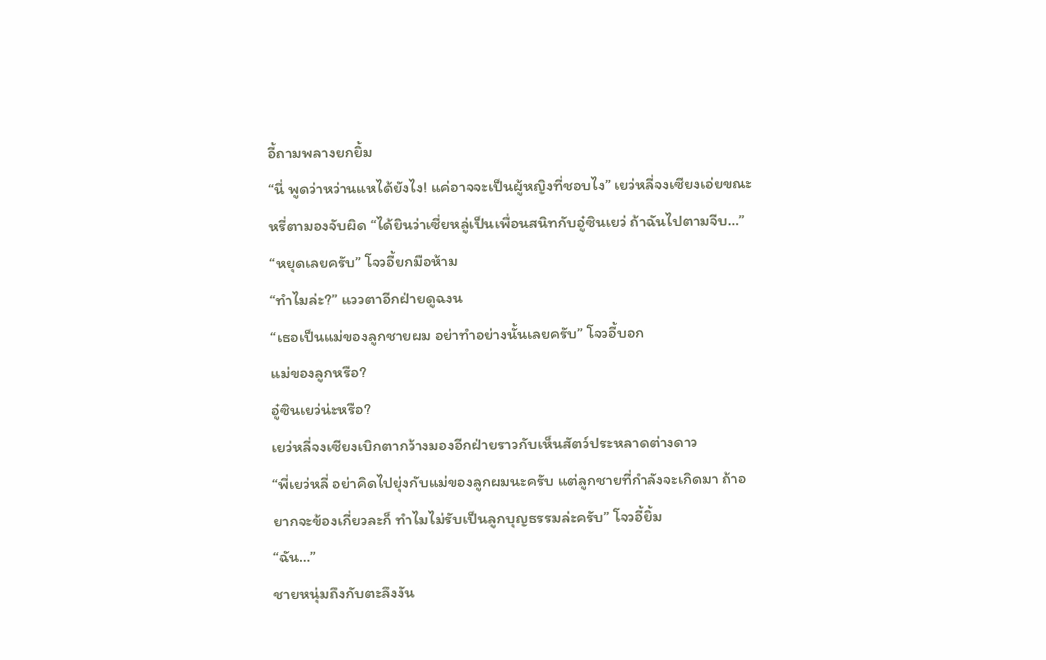อี้ถามพลางยกยิ้ม
“นี่ พูดว่าหว่านแหได้ยังไง! แค่อาจจะเป็นผู้หญิงที่ชอบไง” เยว่หลี่จงเซียงเอ่ยขณะหรี่ตามองจับผิด “ได้ยินว่าเซี่ยหลู่เป็นเพื่อนสนิทกับอู๋ซินเยว่ ถ้าฉันไปตามจีบ…”
“หยุดเลยครับ” โจวอี้ยกมือห้าม
“ทำไมล่ะ?” แววตาอีกฝ่ายดูฉงน
“เธอเป็นแม่ของลูกชายผม อย่าทำอย่างนั้นเลยครับ” โจวอี้บอก
แม่ของลูกหรือ?
อู๋ซินเยว่น่ะหรือ?
เยว่หลี่จงเซียงเบิกตากว้างมองอีกฝ่ายราวกับเห็นสัตว์ประหลาดต่างดาว
“พี่เยว่หลี่ อย่าคิดไปยุ่งกับแม่ของลูกผมนะครับ แต่ลูกชายที่กำลังจะเกิดมา ถ้าอยากจะข้องเกี่ยวละก็ ทำไมไม่รับเป็นลูกบุญธรรมล่ะครับ” โจวอี้ยิ้ม
“ฉัน…”
ชายหนุ่มถึงกับตะลึงงัน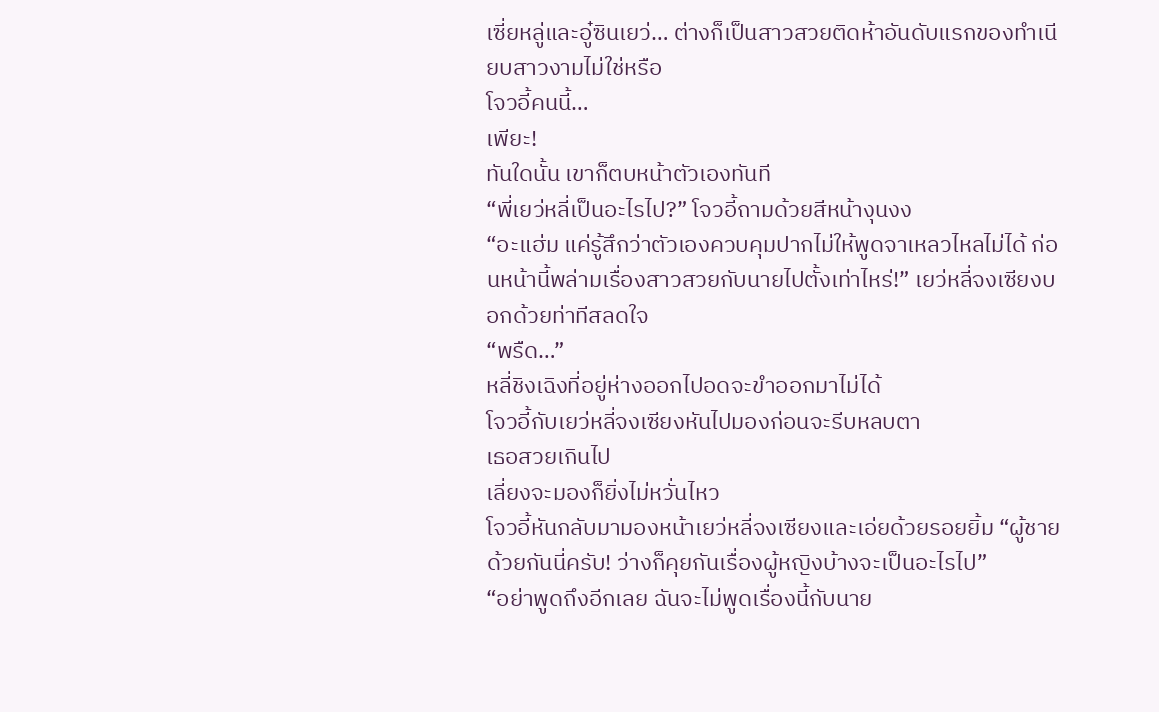เซี่ยหลู่และอู๋ซินเยว่… ต่างก็เป็นสาวสวยติดห้าอันดับแรกของทำเนียบสาวงามไม่ใช่หรือ
โจวอี้คนนี้…
เพียะ!
ทันใดนั้น เขาก็ตบหน้าตัวเองทันที
“พี่เยว่หลี่เป็นอะไรไป?” โจวอี้ถามด้วยสีหน้างุนงง
“อะแฮ่ม แค่รู้สึกว่าตัวเองควบคุมปากไม่ให้พูดจาเหลวไหลไม่ได้ ก่อนหน้านี้พล่ามเรื่องสาวสวยกับนายไปตั้งเท่าไหร่!” เยว่หลี่จงเซียงบอกด้วยท่าทีสลดใจ
“พรืด…”
หลี่ชิงเฉิงที่อยู่ห่างออกไปอดจะขำออกมาไม่ได้
โจวอี้กับเยว่หลี่จงเซียงหันไปมองก่อนจะรีบหลบตา
เธอสวยเกินไป
เลี่ยงจะมองก็ยิ่งไม่หวั่นไหว
โจวอี้หันกลับมามองหน้าเยว่หลี่จงเซียงและเอ่ยด้วยรอยยิ้ม “ผู้ชายด้วยกันนี่ครับ! ว่างก็คุยกันเรื่องผู้หญิงบ้างจะเป็นอะไรไป”
“อย่าพูดถึงอีกเลย ฉันจะไม่พูดเรื่องนี้กับนาย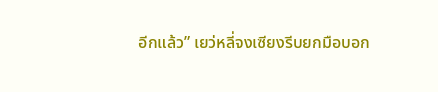อีกแล้ว” เยว่หลี่จงเซียงรีบยกมือบอก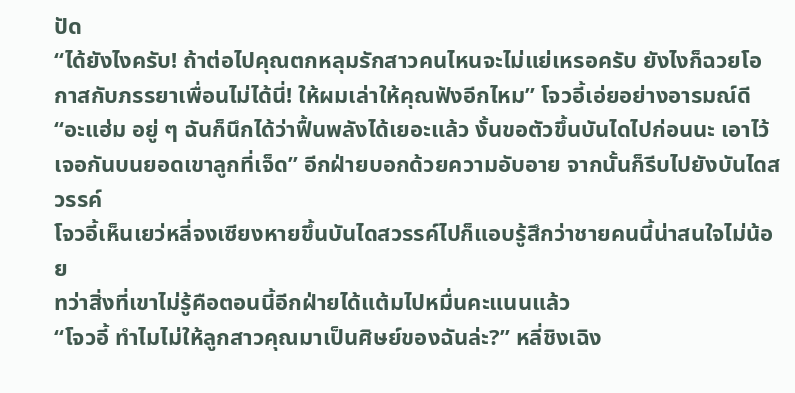ปัด
“ได้ยังไงครับ! ถ้าต่อไปคุณตกหลุมรักสาวคนไหนจะไม่แย่เหรอครับ ยังไงก็ฉวยโอกาสกับภรรยาเพื่อนไม่ได้นี่! ให้ผมเล่าให้คุณฟังอีกไหม” โจวอี้เอ่ยอย่างอารมณ์ดี
“อะแฮ่ม อยู่ ๆ ฉันก็นึกได้ว่าฟื้นพลังได้เยอะแล้ว งั้นขอตัวขึ้นบันไดไปก่อนนะ เอาไว้เจอกันบนยอดเขาลูกที่เจ็ด” อีกฝ่ายบอกด้วยความอับอาย จากนั้นก็รีบไปยังบันไดสวรรค์
โจวอี้เห็นเยว่หลี่จงเซียงหายขึ้นบันไดสวรรค์ไปก็แอบรู้สึกว่าชายคนนี้น่าสนใจไม่น้อย
ทว่าสิ่งที่เขาไม่รู้คือตอนนี้อีกฝ่ายได้แต้มไปหมื่นคะแนนแล้ว
“โจวอี้ ทำไมไม่ให้ลูกสาวคุณมาเป็นศิษย์ของฉันล่ะ?” หลี่ชิงเฉิง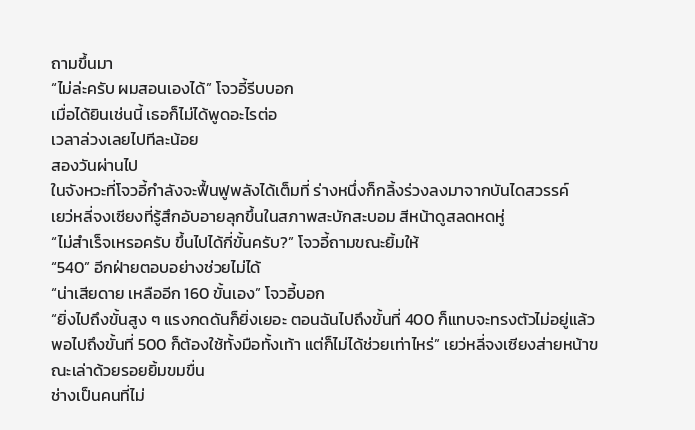ถามขึ้นมา
“ไม่ล่ะครับ ผมสอนเองได้” โจวอี้รีบบอก
เมื่อได้ยินเช่นนี้ เธอก็ไม่ได้พูดอะไรต่อ
เวลาล่วงเลยไปทีละน้อย
สองวันผ่านไป
ในจังหวะที่โจวอี้กำลังจะฟื้นฟูพลังได้เต็มที่ ร่างหนึ่งก็กลิ้งร่วงลงมาจากบันไดสวรรค์
เยว่หลี่จงเซียงที่รู้สึกอับอายลุกขึ้นในสภาพสะบักสะบอม สีหน้าดูสลดหดหู่
“ไม่สำเร็จเหรอครับ ขึ้นไปได้กี่ขั้นครับ?” โจวอี้ถามขณะยิ้มให้
“540” อีกฝ่ายตอบอย่างช่วยไม่ได้
“น่าเสียดาย เหลืออีก 160 ขั้นเอง” โจวอี้บอก
“ยิ่งไปถึงขั้นสูง ๆ แรงกดดันก็ยิ่งเยอะ ตอนฉันไปถึงขั้นที่ 400 ก็แทบจะทรงตัวไม่อยู่แล้ว พอไปถึงขั้นที่ 500 ก็ต้องใช้ทั้งมือทั้งเท้า แต่ก็ไม่ได้ช่วยเท่าไหร่” เยว่หลี่จงเซียงส่ายหน้าขณะเล่าด้วยรอยยิ้มขมขื่น
ช่างเป็นคนที่ไม่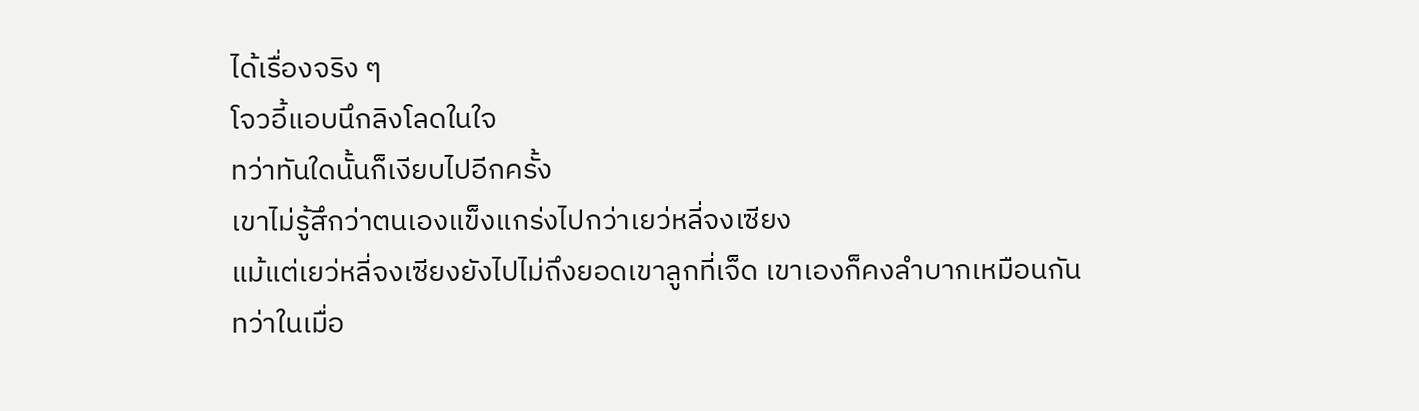ได้เรื่องจริง ๆ
โจวอี้แอบนึกลิงโลดในใจ
ทว่าทันใดนั้นก็เงียบไปอีกครั้ง
เขาไม่รู้สึกว่าตนเองแข็งแกร่งไปกว่าเยว่หลี่จงเซียง
แม้แต่เยว่หลี่จงเซียงยังไปไม่ถึงยอดเขาลูกที่เจ็ด เขาเองก็คงลำบากเหมือนกัน
ทว่าในเมื่อ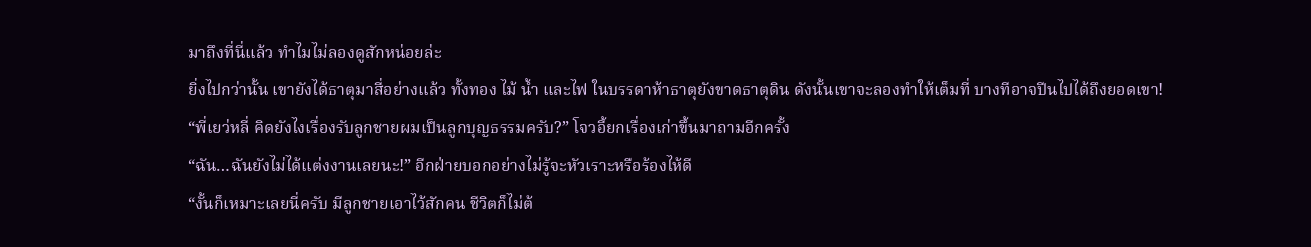มาถึงที่นี่แล้ว ทำไมไม่ลองดูสักหน่อยล่ะ
ยิ่งไปกว่านั้น เขายังได้ธาตุมาสี่อย่างแล้ว ทั้งทอง ไม้ น้ำ และไฟ ในบรรดาห้าธาตุยังขาดธาตุดิน ดังนั้นเขาจะลองทำให้เต็มที่ บางทีอาจปีนไปได้ถึงยอดเขา!
“พี่เยว่หลี่ คิดยังไงเรื่องรับลูกชายผมเป็นลูกบุญธรรมครับ?” โจวอี้ยกเรื่องเก่าขึ้นมาถามอีกครั้ง
“ฉัน…ฉันยังไม่ได้แต่งงานเลยนะ!” อีกฝ่ายบอกอย่างไม่รู้จะหัวเราะหรือร้องไห้ดี
“งั้นก็เหมาะเลยนี่ครับ มีลูกชายเอาไว้สักคน ชีวิตก็ไม่ต้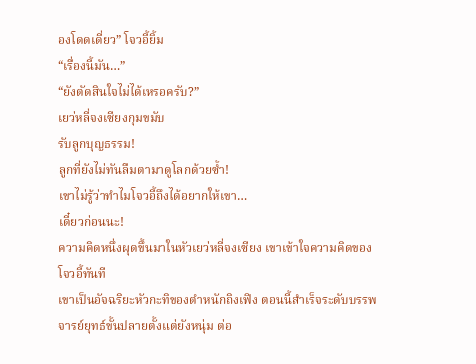องโดดเดี่ยว” โจวอี้ยิ้ม
“เรื่องนี้มัน…”
“ยังตัดสินใจไม่ได้เหรอครับ?”
เยว่หลี่จงเซียงกุมขมับ
รับลูกบุญธรรม!
ลูกที่ยังไม่ทันลืมตามาดูโลกด้วยซ้ำ!
เขาไม่รู้ว่าทำไมโจวอี้ถึงได้อยากให้เขา…
เดี๋ยวก่อนนะ!
ความคิดหนึ่งผุดขึ้นมาในหัวเยว่หลี่จงเซียง เขาเข้าใจความคิดของโจวอี้ทันที
เขาเป็นอัจฉริยะหัวกะทิของตำหนักถิงเฟิง ตอนนี้สำเร็จระดับบรรพจารย์ยุทธ์ขั้นปลายตั้งแต่ยังหนุ่ม ต่อ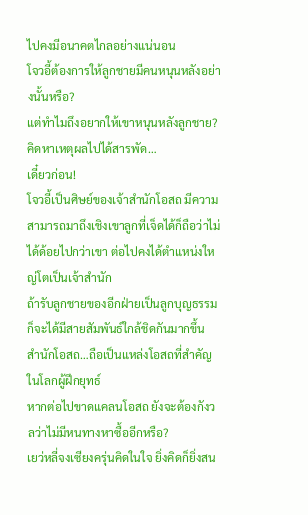ไปคงมีอนาคตไกลอย่างแน่นอน
โจวอี้ต้องการให้ลูกชายมีคนหนุนหลังอย่างนั้นหรือ?
แต่ทำไมถึงอยากให้เขาหนุนหลังลูกชาย?
คิดหาเหตุผลไปได้สารพัด…
เดี๋ยวก่อน!
โจวอี้เป็นศิษย์ของเจ้าสำนักโอสถ มีความสามารถมาถึงเชิงเขาลูกที่เจ็ดได้ก็ถือว่าไม่ได้ด้อยไปกว่าเขา ต่อไปคงได้ตำแหน่งใหญ่โตเป็นเจ้าสำนัก
ถ้ารับลูกชายของอีกฝ่ายเป็นลูกบุญธรรมก็จะได้มีสายสัมพันธ์ใกล้ชิดกันมากขึ้น
สำนักโอสถ…ถือเป็นแหล่งโอสถที่สำคัญในโลกผู้ฝึกยุทธ์
หากต่อไปขาดแคลนโอสถ ยังจะต้องกังวลว่าไม่มีหนทางหาซื้ออีกหรือ?
เยว่หลี่จงเซียงครุ่นคิดในใจ ยิ่งคิดก็ยิ่งสน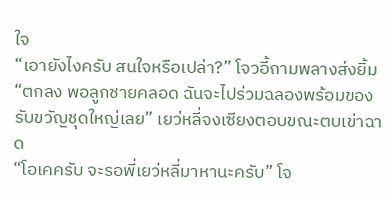ใจ
“เอายังไงครับ สนใจหรือเปล่า?” โจวอี้ถามพลางส่งยิ้ม
“ตกลง พอลูกชายคลอด ฉันจะไปร่วมฉลองพร้อมของรับขวัญชุดใหญ่เลย” เยว่หลี่จงเซียงตอบขณะตบเข่าฉาด
“โอเคครับ จะรอพี่เยว่หลี่มาหานะครับ” โจ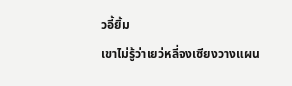วอี้ยิ้ม
เขาไม่รู้ว่าเยว่หลี่จงเซียงวางแผน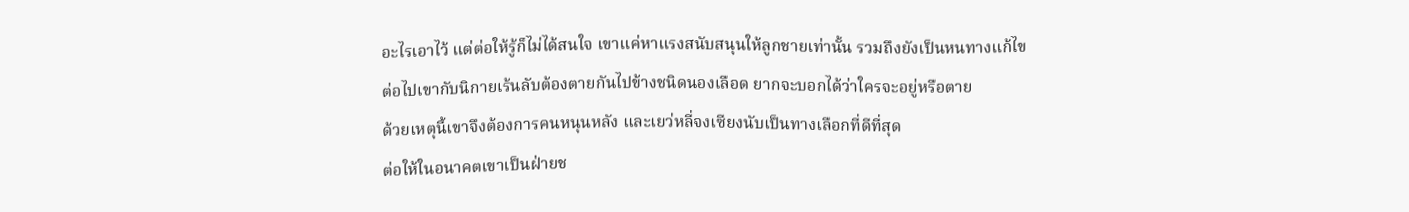อะไรเอาไว้ แต่ต่อให้รู้ก็ไม่ได้สนใจ เขาแค่หาแรงสนับสนุนให้ลูกชายเท่านั้น รวมถึงยังเป็นหนทางแก้ไข
ต่อไปเขากับนิกายเร้นลับต้องตายกันไปข้างชนิดนองเลือด ยากจะบอกได้ว่าใครจะอยู่หรือตาย
ด้วยเหตุนี้เขาจึงต้องการคนหนุนหลัง และเยว่หลี่จงเซียงนับเป็นทางเลือกที่ดีที่สุด
ต่อให้ในอนาคตเขาเป็นฝ่ายช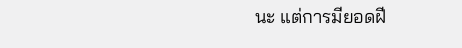นะ แต่การมียอดฝี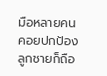มือหลายคนคอยปกป้องลูกชายก็ถือ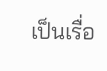เป็นเรื่อ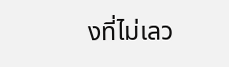งที่ไม่เลว